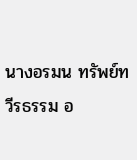นางอรมน ทรัพย์ทวีรธรรม อ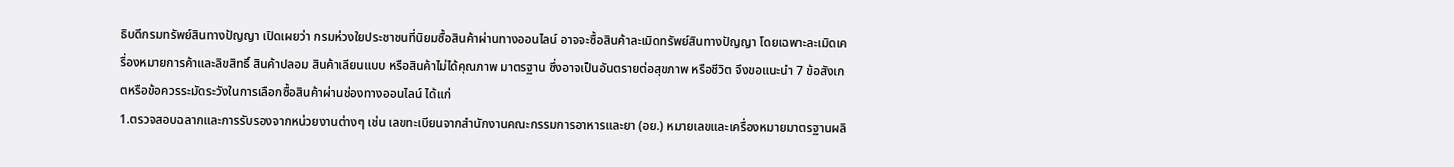ธิบดีกรมทรัพย์สินทางปัญญา เปิดเผยว่า กรมห่วงใยประชาชนที่นิยมซื้อสินค้าผ่านทางออนไลน์ อาจจะซื้อสินค้าละเมิดทรัพย์สินทางปัญญา โดยเฉพาะละเมิดเครื่องหมายการค้าและลิขสิทธิ์ สินค้าปลอม สินค้าเลียนแบบ หรือสินค้าไม่ได้คุณภาพ มาตรฐาน ซึ่งอาจเป็นอันตรายต่อสุขภาพ หรือชีวิต จึงขอแนะนำ 7 ข้อสังเกตหรือข้อควรระมัดระวังในการเลือกซื้อสินค้าผ่านช่องทางออนไลน์ ได้แก่
1.ตรวจสอบฉลากและการรับรองจากหน่วยงานต่างๆ เช่น เลขทะเบียนจากสำนักงานคณะกรรมการอาหารและยา (อย.) หมายเลขและเครื่องหมายมาตรฐานผลิ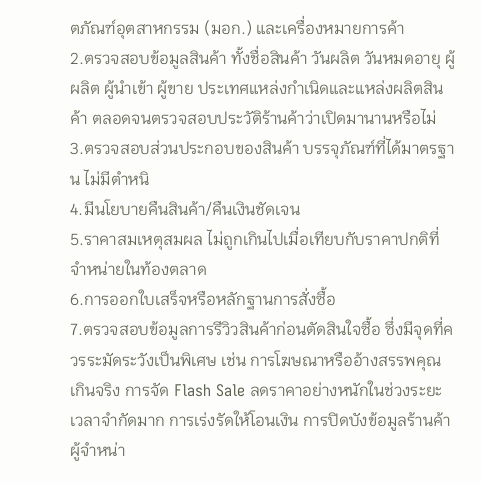ตภัณฑ์อุตสาหกรรม (มอก.) และเครื่องหมายการค้า
2.ตรวจสอบข้อมูลสินค้า ทั้งชื่อสินค้า วันผลิต วันหมดอายุ ผู้ผลิต ผู้นำเข้า ผู้ขาย ประเทศแหล่งกำเนิดและแหล่งผลิตสินค้า ตลอดจนตรวจสอบประวัติร้านค้าว่าเปิดมานานหรือไม่
3.ตรวจสอบส่วนประกอบของสินค้า บรรจุภัณฑ์ที่ได้มาตรฐาน ไม่มีตำหนิ
4.มีนโยบายคืนสินค้า/คืนเงินชัดเจน
5.ราคาสมเหตุสมผล ไม่ถูกเกินไปเมื่อเทียบกับราคาปกติที่จำหน่ายในท้องตลาด
6.การออกใบเสร็จหรือหลักฐานการสั่งซื้อ
7.ตรวจสอบข้อมูลการรีวิวสินค้าก่อนตัดสินใจซื้อ ซึ่งมีจุดที่ควรระมัดระวังเป็นพิเศษ เช่น การโฆษณาหรืออ้างสรรพคุณเกินจริง การจัด Flash Sale ลดราคาอย่างหนักในช่วงระยะเวลาจำกัดมาก การเร่งรัดให้โอนเงิน การปิดบังข้อมูลร้านค้าผู้จำหน่า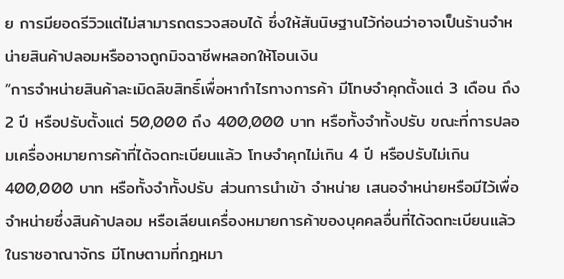ย การมียอดรีวิวแต่ไม่สามารถตรวจสอบได้ ซึ่งให้สันนิษฐานไว้ก่อนว่าอาจเป็นร้านจำหน่ายสินค้าปลอมหรืออาจถูกมิจฉาชีพหลอกให้โอนเงิน
“การจำหน่ายสินค้าละเมิดลิขสิทธิ์เพื่อหากำไรทางการค้า มีโทษจำคุกตั้งแต่ 3 เดือน ถึง 2 ปี หรือปรับตั้งแต่ 50,000 ถึง 400,000 บาท หรือทั้งจำทั้งปรับ ขณะที่การปลอมเครื่องหมายการค้าที่ได้จดทะเบียนแล้ว โทษจำคุกไม่เกิน 4 ปี หรือปรับไม่เกิน 400,000 บาท หรือทั้งจำทั้งปรับ ส่วนการนำเข้า จำหน่าย เสนอจำหน่ายหรือมีไว้เพื่อจำหน่ายซึ่งสินค้าปลอม หรือเลียนเครื่องหมายการค้าของบุคคลอื่นที่ได้จดทะเบียนแล้วในราชอาณาจักร มีโทษตามที่กฎหมา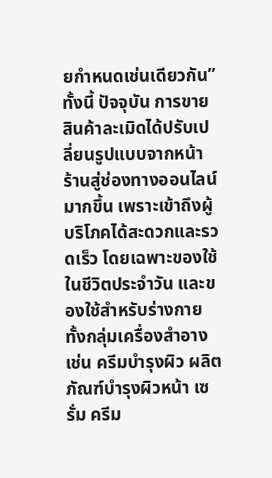ยกำหนดเช่นเดียวกัน”
ทั้งนี้ ปัจจุบัน การขายสินค้าละเมิดได้ปรับเปลี่ยนรูปแบบจากหน้าร้านสู่ช่องทางออนไลน์มากขึ้น เพราะเข้าถึงผู้บริโภคได้สะดวกและรวดเร็ว โดยเฉพาะของใช้ในชีวิตประจำวัน และของใช้สำหรับร่างกาย ทั้งกลุ่มเครื่องสำอาง เช่น ครีมบำรุงผิว ผลิตภัณฑ์บำรุงผิวหน้า เซรั่ม ครีม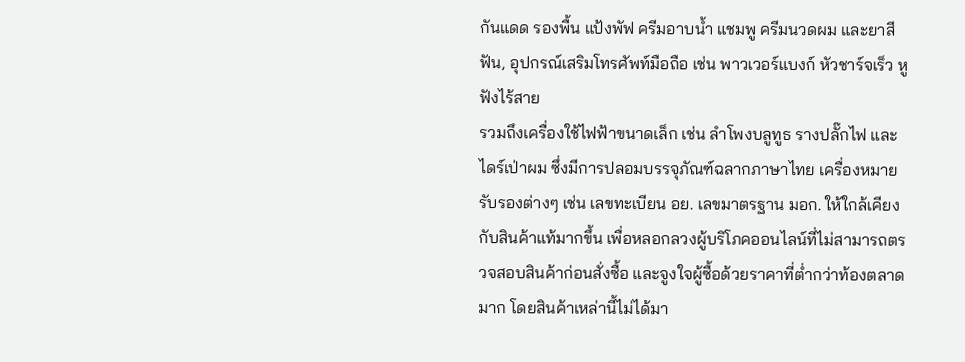กันแดด รองพื้น แป้งพัฟ ครีมอาบน้ำ แชมพู ครีมนวดผม และยาสีฟัน, อุปกรณ์เสริมโทรศัพท์มือถือ เช่น พาวเวอร์แบงก์ หัวชาร์จเร็ว หูฟังไร้สาย
รวมถึงเครื่องใช้ไฟฟ้าขนาดเล็ก เช่น ลำโพงบลูทูธ รางปลั๊กไฟ และไดร์เป่าผม ซึ่งมีการปลอมบรรจุภัณฑ์ฉลากภาษาไทย เครื่องหมายรับรองต่างๆ เช่น เลขทะเบียน อย. เลขมาตรฐาน มอก. ให้ใกล้เคียงกับสินค้าแท้มากขึ้น เพื่อหลอกลวงผู้บริโภคออนไลน์ที่ไม่สามารถตรวจสอบสินค้าก่อนสั่งซื้อ และจูงใจผู้ซื้อด้วยราคาที่ต่ำกว่าท้องตลาดมาก โดยสินค้าเหล่านี้ไม่ได้มา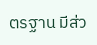ตรฐาน มีส่ว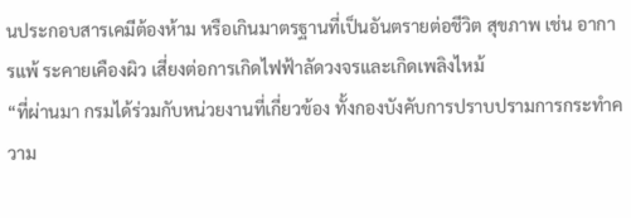นประกอบสารเคมีต้องห้าม หรือเกินมาตรฐานที่เป็นอันตรายต่อชีวิต สุขภาพ เช่น อาการแพ้ ระคายเคืองผิว เสี่ยงต่อการเกิดไฟฟ้าลัดวงจรและเกิดเพลิงไหม้
“ที่ผ่านมา กรมได้ร่วมกับหน่วยงานที่เกี่ยวข้อง ทั้งกองบังคับการปราบปรามการกระทำความ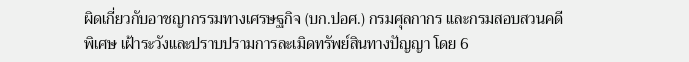ผิดเกี่ยวกับอาชญากรรมทางเศรษฐกิจ (บก.ปอศ.) กรมศุลกากร และกรมสอบสวนคดีพิเศษ เฝ้าระวังและปราบปรามการละเมิดทรัพย์สินทางปัญญา โดย 6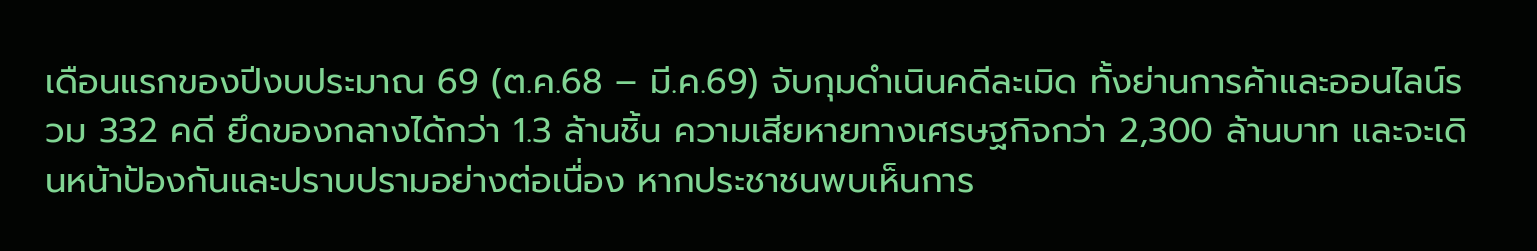เดือนแรกของปีงบประมาณ 69 (ต.ค.68 – มี.ค.69) จับกุมดำเนินคดีละเมิด ทั้งย่านการค้าและออนไลน์รวม 332 คดี ยึดของกลางได้กว่า 1.3 ล้านชิ้น ความเสียหายทางเศรษฐกิจกว่า 2,300 ล้านบาท และจะเดินหน้าป้องกันและปราบปรามอย่างต่อเนื่อง หากประชาชนพบเห็นการ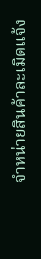จำหน่ายสินค้าละเมิดแจ้ง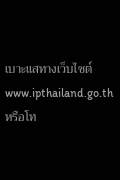เบาะแสทางเว็บไซต์ www.ipthailand.go.th หรือโท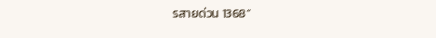รสายด่วน 1368”